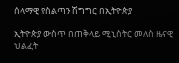ሰላማዊ የስልጣን ሽግግር በኢትዮጵያ

ኢትዮጵያ ውስጥ በጠቅላይ ሚኒስትር መለስ ዜናዊ ህልፈት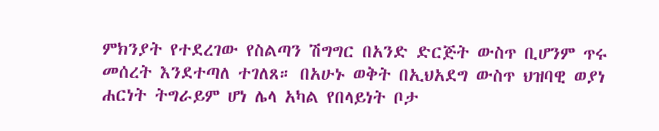ምክንያት የተደረገው የስልጣን ሽግግር በአንድ ድርጅት ውስጥ ቢሆንም ጥሩ መሰረት እንደተጣለ ተገለጸ። በአሁኑ ወቅት በኢህአደግ ውስጥ ህዝባዊ ወያነ ሐርነት ትግራይም ሆነ ሌላ አካል የበላይነት ቦታ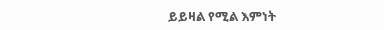ይይዛል የሚል እምነት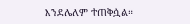እንደሌለም ተጠቅሷል።